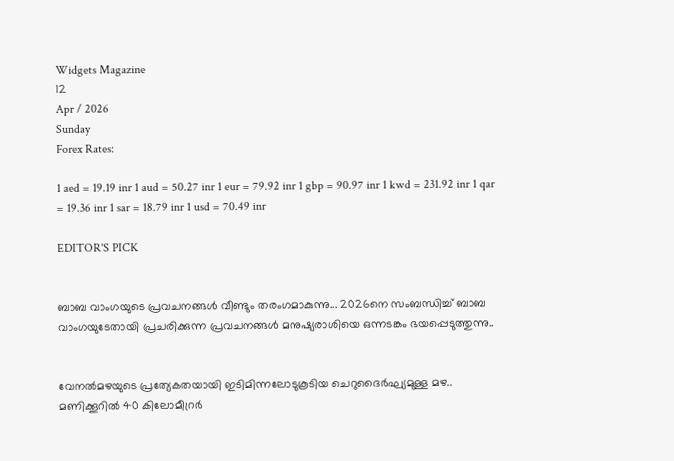Widgets Magazine
12
Apr / 2026
Sunday
Forex Rates:

1 aed = 19.19 inr 1 aud = 50.27 inr 1 eur = 79.92 inr 1 gbp = 90.97 inr 1 kwd = 231.92 inr 1 qar = 19.36 inr 1 sar = 18.79 inr 1 usd = 70.49 inr

EDITOR'S PICK


ബാബ വാംഗയുടെ പ്രവചനങ്ങൾ വീണ്ടും തരംഗമാകുന്നു... 2026നെ സംബന്ധിച്ച് ബാബ വാംഗയുടേതായി പ്രചരിക്കുന്ന പ്രവചനങ്ങൾ മനുഷ്യരാശിയെ ഒന്നടങ്കം ഭയപ്പെടുത്തുന്നു..


വേനൽമഴയുടെ പ്രത്യേകതയായി ഇടിമിന്നലോടുകൂടിയ ചെറുദൈർഘ്യമുള്ള മഴ.. മണിക്കൂറിൽ 40 കിലോമീറ്രർ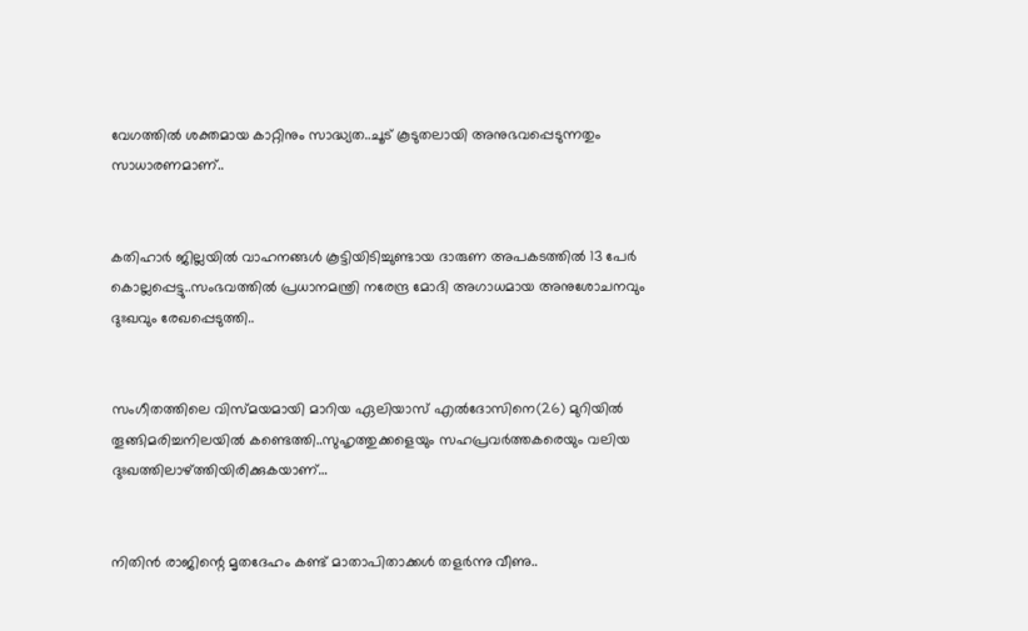വേഗത്തിൽ ശക്തമായ കാറ്റിനും സാദ്ധ്യത..ചൂട് കൂടുതലായി അനുഭവപ്പെടുന്നതും സാധാരണമാണ്..


കതിഹാർ ജില്ലയിൽ വാഹനങ്ങൾ കൂട്ടിയിടിച്ചുണ്ടായ ദാരുണ അപകടത്തിൽ 13 പേർ കൊല്ലപ്പെട്ടു..സംഭവത്തിൽ പ്രധാനമന്ത്രി നരേന്ദ്ര മോദി അഗാധമായ അനുശോചനവും ദുഃഖവും രേഖപ്പെടുത്തി..


സംഗീതത്തിലെ വിസ്മയമായി മാറിയ ഏലിയാസ് എൽദോസിനെ(26) മുറിയിൽ തൂങ്ങിമരിച്ചനിലയിൽ കണ്ടെത്തി..സുഹൃത്തുക്കളെയും സഹപ്രവർത്തകരെയും വലിയ ദുഃഖത്തിലാഴ്ത്തിയിരിക്കുകയാണ്...


നിതിൻ രാജിന്റെ മൃതദേഹം കണ്ട് മാതാപിതാക്കൾ തളർന്നു വീണു..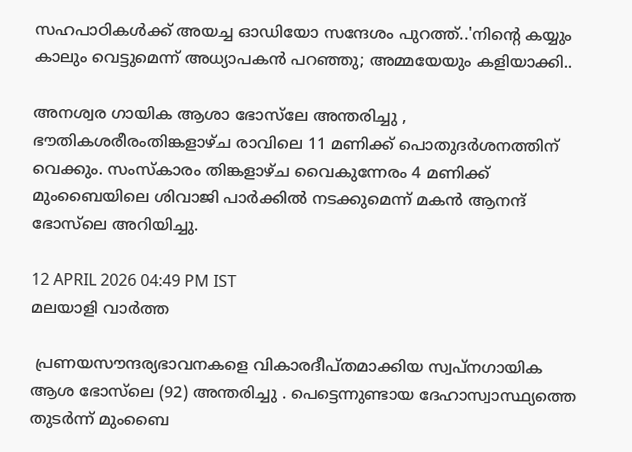സഹപാഠികള്‍ക്ക് അയച്ച ഓഡിയോ സന്ദേശം പുറത്ത്..'നിന്റെ കയ്യും കാലും വെട്ടുമെന്ന് അധ്യാപകന്‍ പറഞ്ഞു; അമ്മയേയും കളിയാക്കി..

അനശ്വര ഗായിക ആശാ ഭോസ്‌ലേ അന്തരിച്ചു , ഭൗതികശരീരംതിങ്കളാഴ്ച രാവിലെ 11 മണിക്ക് പൊതുദർശനത്തിന് വെക്കും. സംസ്കാരം തിങ്കളാഴ്ച വൈകുന്നേരം 4 മണിക്ക് മുംബൈയിലെ ശിവാജി പാർക്കിൽ നടക്കുമെന്ന് മകൻ ആനന്ദ് ഭോസ്‌ലെ അറിയിച്ചു.

12 APRIL 2026 04:49 PM IST
മലയാളി വാര്‍ത്ത

 പ്രണയസൗന്ദര്യഭാവനകളെ വികാരദീപ്തമാക്കിയ സ്വപ്നഗായിക ആശ ഭോസ്‍ലെ (92) അന്തരിച്ചു . പെട്ടെന്നുണ്ടായ ദേഹാസ്വാസ്ഥ്യത്തെ തുടർന്ന് മുംബൈ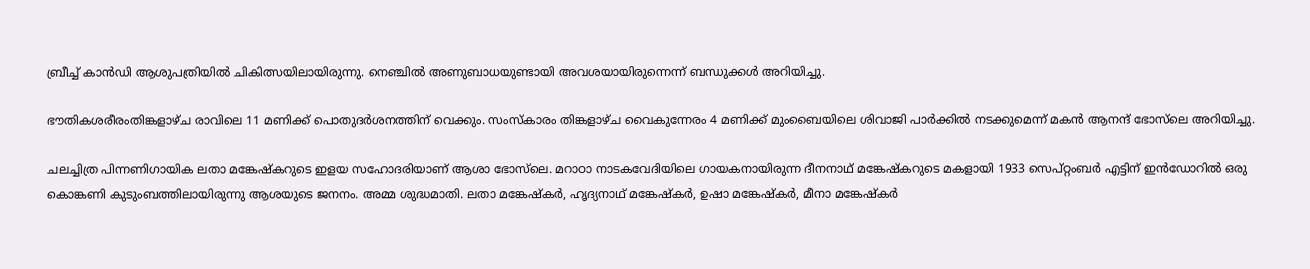ബ്രീച്ച് കാൻഡി ആശുപത്രിയിൽ ചികിത്സയിലായിരുന്നു. നെഞ്ചിൽ അണുബാധയുണ്ടായി അവശയായിരുന്നെന്ന് ബന്ധുക്കള്‍ അറിയിച്ചു.

ഭൗതികശരീരംതിങ്കളാഴ്ച രാവിലെ 11 മണിക്ക് പൊതുദർശനത്തിന് വെക്കും. സംസ്കാരം തിങ്കളാഴ്ച വൈകുന്നേരം 4 മണിക്ക് മുംബൈയിലെ ശിവാജി പാർക്കിൽ നടക്കുമെന്ന് മകൻ ആനന്ദ് ഭോസ്‌ലെ അറിയിച്ചു.

ചലച്ചിത്ര പിന്നണിഗായിക ലതാ മങ്കേഷ്കറുടെ ഇളയ സഹോദരിയാണ് ആശാ ഭോസ്‌ലെ. മറാഠാ നാടകവേദിയിലെ ഗായകനായിരുന്ന ദീനനാഥ് മങ്കേഷ്കറുടെ മകളായി 1933 സെപ്റ്റംബർ എട്ടിന് ഇൻഡോറിൽ ഒരു കൊങ്കണി കുടുംബത്തിലായിരുന്നു ആശയുടെ ജനനം. അമ്മ ശുദ്ധമാതി. ലതാ മങ്കേഷ്കർ, ഹൃദ്യനാഥ് മങ്കേഷ്കർ, ഉഷാ മങ്കേഷ്കർ, മീനാ മങ്കേഷ്കർ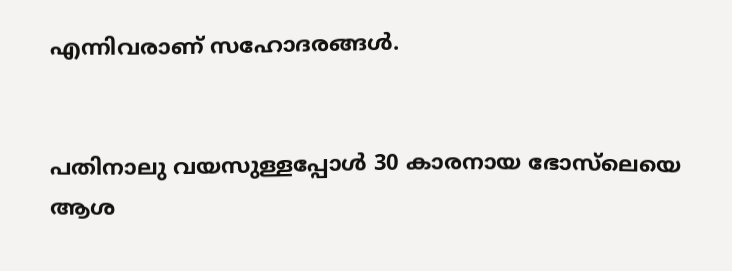എന്നിവരാണ്‌ സഹോദരങ്ങൾ.


പതിനാലു വയസുള്ളപ്പോൾ 30 കാരനായ ഭോസ്‌ലെയെ ആശ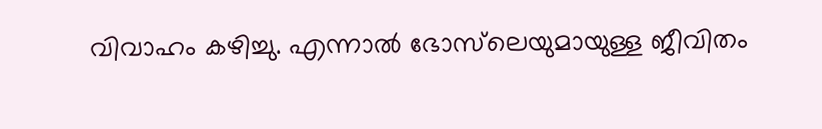വിവാഹം കഴിച്ചു. എന്നാൽ ഭോസ്‌ലെയുമായുള്ള ജീവിതം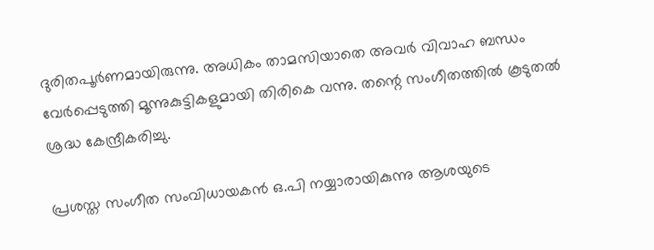ദുരിതപൂര്‍ണമായിരുന്നു. അധികം താമസിയാതെ അവർ വിവാഹ ബന്ധം വേര്‍പ്പെടുത്തി മൂന്നുകുട്ടികളുമായി തിരികെ വന്നു. തന്റെ സംഗീതത്തില്‍ കൂടുതല്‍ ശ്രദ്ധ കേന്ദ്രീകരിച്ചു.

പ്രശസ്ത സംഗീത സംവിധായകന്‍ ഒ.പി നയ്യാരായികുന്നു ആശയുടെ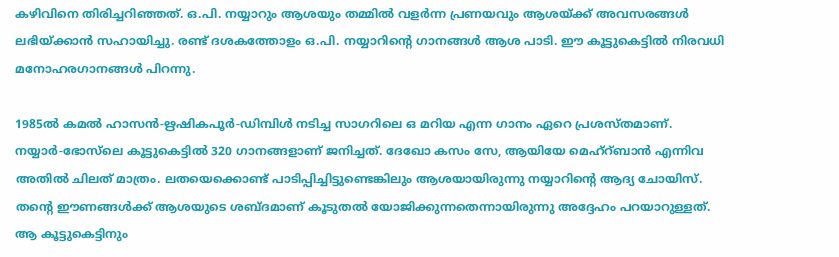കഴിവിനെ തിരിച്ചറിഞ്ഞത്. ഒ.പി. നയ്യാറും ആശയും തമ്മില്‍ വളര്‍ന്ന പ്രണയവും ആശയ്ക്ക് അവസരങ്ങള്‍ ലഭിയ്ക്കാന്‍ സഹായിച്ചു. രണ്ട് ദശകത്തോളം ഒ.പി. നയ്യാറിന്റെ ഗാനങ്ങള്‍ ആശ പാടി. ഈ കൂട്ടുകെട്ടില്‍ നിരവധി മനോഹരഗാനങ്ങള്‍ പിറന്നു.

1985ല്‍ കമല്‍ ഹാസന്‍-ഋഷികപൂര്‍-ഡിമ്പിള്‍ നടിച്ച സാഗറിലെ ഒ മറിയ എന്ന ഗാനം ഏറെ പ്രശസ്തമാണ്. നയ്യാര്‍-ഭോസ്‍ലെ കൂട്ടുകെട്ടില്‍ 320 ഗാനങ്ങളാണ് ജനിച്ചത്. ദേഖോ കസം സേ, ആയിയേ മെഹ്റ്‍ബാന്‍ എന്നിവ അതില്‍ ചിലത് മാത്രം. ലതയെക്കൊണ്ട് പാടിപ്പിച്ചിട്ടുണ്ടെങ്കിലും ആശയായിരുന്നു നയ്യാറിന്റെ ആദ്യ ചോയിസ്. തന്റെ ഈണങ്ങള്‍ക്ക് ആശയുടെ ശബ്ദമാണ് കൂടുതല്‍ യോജിക്കുന്നതെന്നായിരുന്നു അദ്ദേഹം പറയാറുള്ളത്. ആ കൂട്ടുകെട്ടിനും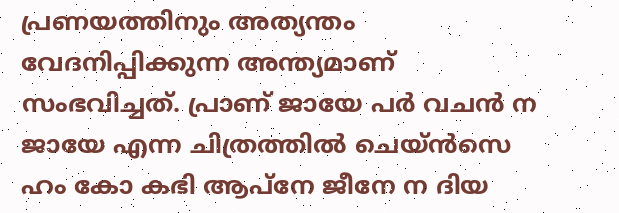പ്രണയത്തിനും അത്യന്തം വേദനിപ്പിക്കുന്ന അന്ത്യമാണ് സംഭവിച്ചത്. പ്രാണ് ജായേ പര്‍ വചന്‍ ന ജായേ എന്ന ചിത്രത്തില്‍ ചെയ്ന്‍സെ ഹം കോ കഭി ആപ്‌നേ ജീനേ ന ദിയ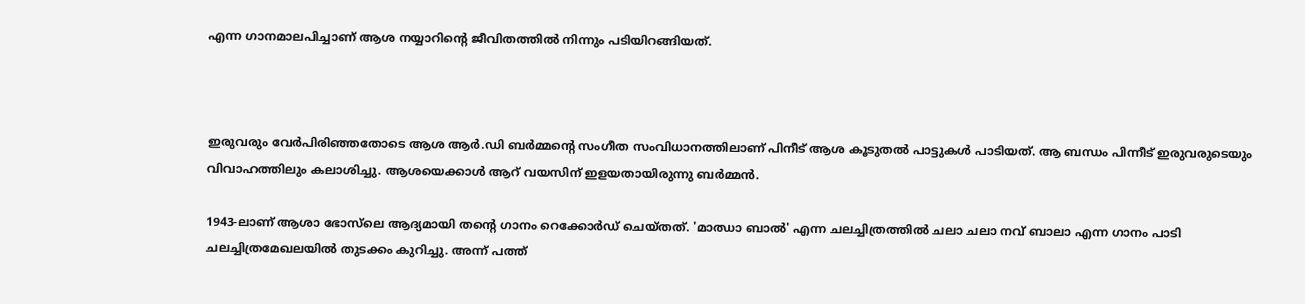എന്ന ഗാനമാലപിച്ചാണ് ആശ നയ്യാറിന്റെ ജീവിതത്തില്‍ നിന്നും പടിയിറങ്ങിയത്.



ഇരുവരും വേര്‍പിരിഞ്ഞതോടെ ആശ ആര്‍.ഡി ബര്‍മ്മന്റെ സംഗീത സംവിധാനത്തിലാണ് പിനീട് ആശ കൂടുതല്‍ പാട്ടുകള്‍ പാടിയത്. ആ ബന്ധം പിന്നീട് ഇരുവരുടെയും വിവാഹത്തിലും കലാശിച്ചു. ആശയെക്കാള്‍ ആറ് വയസിന് ഇളയതായിരുന്നു ബര്‍മ്മന്‍.

1943-ലാണ് ആശാ ഭോസ്‌ലെ ആദ്യമായി തന്റെ ഗാനം റെക്കോർഡ് ചെയ്തത്‌. 'മാഝാ ബാൽ' എന്ന ചലച്ചിത്രത്തിൽ ചലാ ചലാ നവ് ബാലാ എന്ന ഗാനം പാടി ചലച്ചിത്രമേഖലയിൽ തുടക്കം കുറിച്ചു. അന്ന് പത്ത്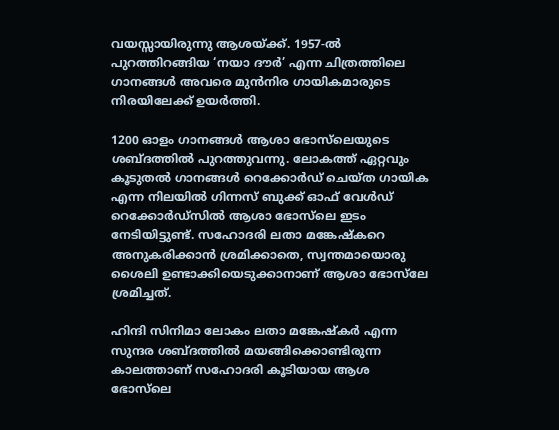വയസ്സായിരുന്നു ആശയ്ക്ക്. 1957-ൽ പുറത്തിറങ്ങിയ ‘നയാ ദൗർ’ എന്ന ചിത്രത്തിലെ ഗാനങ്ങൾ അവരെ മുൻനിര ഗായികമാരുടെ നിരയിലേക്ക് ഉയർത്തി.

1200 ഓളം ഗാനങ്ങൾ ആശാ ഭോസ്‌ലെയുടെ ശബ്ദത്തിൽ പുറത്തുവന്നു. ലോകത്ത് ഏറ്റവും കൂടുതൽ ഗാനങ്ങൾ റെക്കോർഡ് ചെയ്ത ഗായിക എന്ന നിലയിൽ ഗിന്നസ് ബുക്ക് ഓഫ് വേൾഡ് റെക്കോർഡ്സിൽ ആശാ ഭോസ്‌ലെ ഇടം നേടിയിട്ടുണ്ട്. സഹോദരി ലതാ മങ്കേഷ്കറെ അനുകരിക്കാന്‍ ശ്രമിക്കാതെ, സ്വന്തമായൊരു ശൈലി ഉണ്ടാക്കിയെടുക്കാനാണ് ആശാ ഭോസ്‌ലേ ശ്രമിച്ചത്.

ഹിന്ദി സിനിമാ ലോകം ലതാ മങ്കേഷ്കര്‍ എന്ന സുന്ദര ശബ്ദത്തില്‍ മയങ്ങിക്കൊണ്ടിരുന്ന കാലത്താണ് സഹോദരി കൂടിയായ ആശ ഭോസ്‍ലെ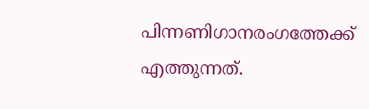പിന്നണിഗാനരംഗത്തേക്ക് എത്തുന്നത്.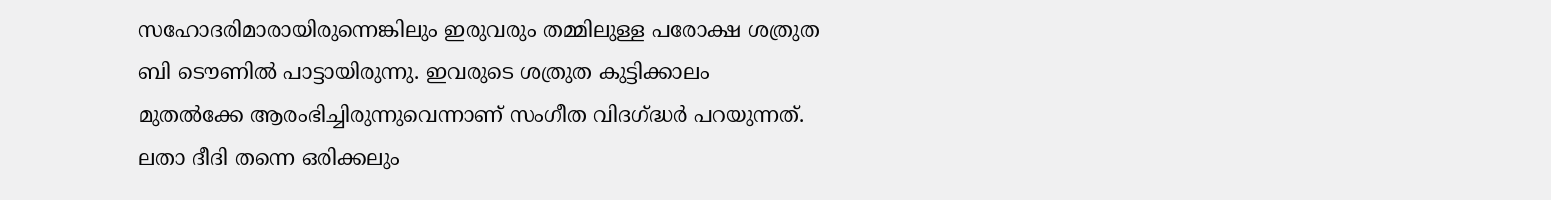സഹോദരിമാരായിരുന്നെങ്കിലും ഇരുവരും തമ്മിലുള്ള പരോക്ഷ ശത്രുത ബി ടൌണില്‍ പാട്ടായിരുന്നു. ഇവരുടെ ശത്രുത കുട്ടിക്കാലം മുതല്‍ക്കേ ആരംഭിച്ചിരുന്നുവെന്നാണ് സംഗീത വിദഗ്ദ്ധര്‍ പറയുന്നത്. ലതാ ദീദി തന്നെ ഒരിക്കലും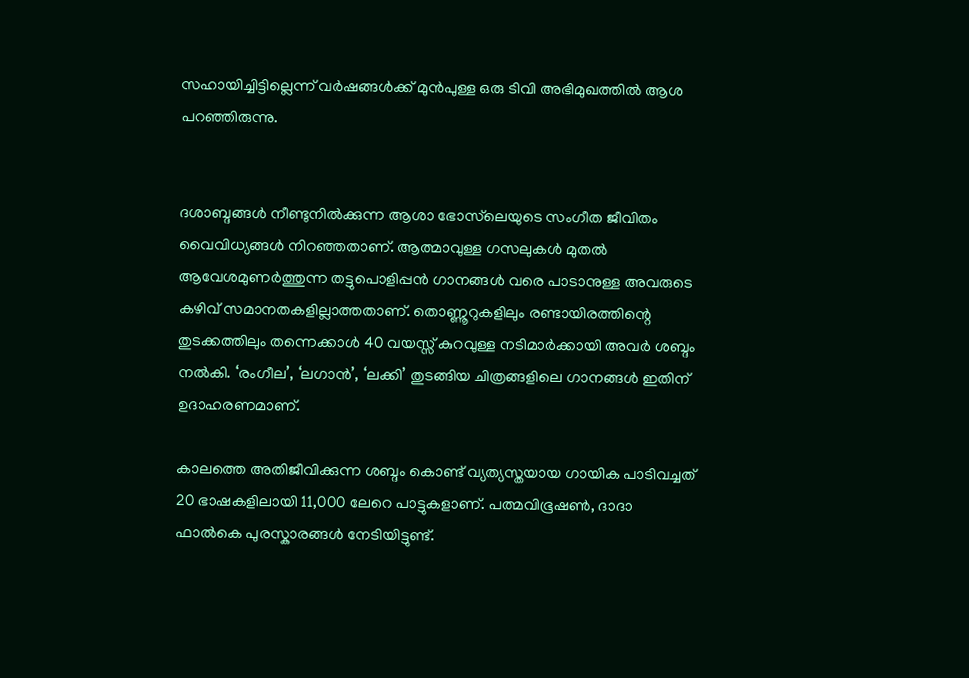സഹായിച്ചിട്ടില്ലെന്ന് വര്‍ഷങ്ങള്‍ക്ക് മുന്‍പുള്ള ഒരു ടിവി അഭിമുഖത്തില്‍ ആശ പറഞ്ഞിരുന്നു.


ദശാബ്ദങ്ങൾ നീണ്ടുനിൽക്കുന്ന ആശാ ഭോസ്‌ലെയുടെ സംഗീത ജീവിതം വൈവിധ്യങ്ങൾ നിറഞ്ഞതാണ്. ആത്മാവുള്ള ഗസലുകൾ മുതൽ ആവേശമുണർത്തുന്ന തട്ടുപൊളിപ്പൻ ഗാനങ്ങൾ വരെ പാടാനുള്ള അവരുടെ കഴിവ് സമാനതകളില്ലാത്തതാണ്. തൊണ്ണൂറുകളിലും രണ്ടായിരത്തിന്റെ തുടക്കത്തിലും തന്നെക്കാൾ 40 വയസ്സ് കുറവുള്ള നടിമാർക്കായി അവർ ശബ്ദം നൽകി. ‘രംഗീല’, ‘ലഗാൻ’, ‘ലക്കി’ തുടങ്ങിയ ചിത്രങ്ങളിലെ ഗാനങ്ങൾ ഇതിന് ഉദാഹരണമാണ്.

കാലത്തെ അതിജീവിക്കുന്ന ശബ്ദം കൊണ്ട് വ്യത്യസ്തയായ ഗായിക പാടിവച്ചത് 20 ഭാഷകളിലായി 11,000 ലേറെ പാട്ടുകളാണ്. പത്മവിഭൂഷണ്‍, ദാദാ ഫാല്‍കെ പുരസ്കാരങ്ങള്‍ നേടിയിട്ടുണ്ട്.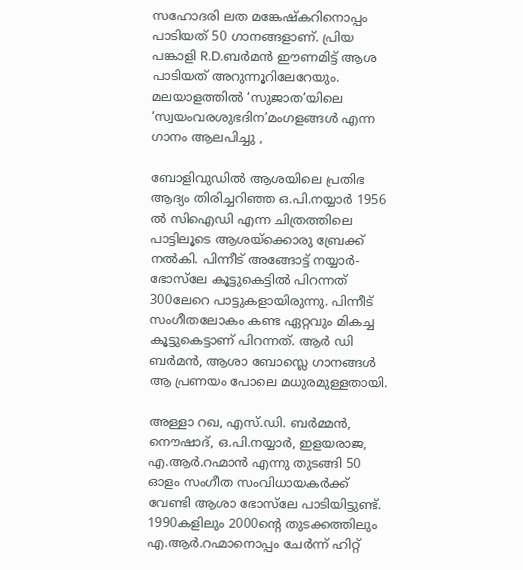സഹോദരി ലത മങ്കേഷ്കറിനൊപ്പം പാടിയത് 50 ഗാനങ്ങളാണ്. പ്രിയ പങ്കാളി R.D.ബര്‍മന്‍ ഈണമിട്ട് ആശ പാടിയത് അറുന്നൂറിലേറേയും. മലയാളത്തില്‍ ‘സുജാത’യിലെ ‘സ്വയംവരശുഭദിന’മംഗളങ്ങൾ എന്ന ഗാനം ആലപിച്ചു ,

ബോളിവുഡിൽ ആശയിലെ പ്രതിഭ ആദ്യം തിരിച്ചറിഞ്ഞ ഒ.പി.നയ്യാർ 1956 ൽ സിഐഡി എന്ന ചിത്രത്തിലെ പാട്ടിലൂടെ ആശയ്ക്കൊരു ബ്രേക്ക് നൽകി. പിന്നീട് അങ്ങോട്ട് നയ്യാർ- ഭോസ്‌ലേ കൂട്ടുകെട്ടിൽ പിറന്നത് 300ലേറെ പാട്ടുകളായിരുന്നു. പിന്നീട് സംഗീതലോകം കണ്ട ഏറ്റവും മികച്ച കൂട്ടുകെട്ടാണ് പിറന്നത്. ആര്‍ ഡി ബര്‍മന്‍, ആശാ ബോസ്ലെ ഗാനങ്ങള്‍ ആ പ്രണയം പോലെ മധുരമുള്ളതായി.

അള്ളാ റഖ, എസ്.ഡി. ബർമ്മൻ, നൌഷാദ്, ഒ.പി.നയ്യാർ, ഇളയരാജ, എ.ആര്‍.റഹ്മാന്‍ എന്നു തുടങ്ങി 50 ഓളം സംഗീത സംവിധായകര്‍ക്ക് വേണ്ടി ആശാ ഭോസ്‌ലേ പാടിയിട്ടുണ്ട്. 1990കളിലും 2000ന്റെ തുടക്കത്തിലും എ.ആര്‍.റഹ്മാനൊപ്പം ചേര്‍ന്ന് ഹിറ്റ്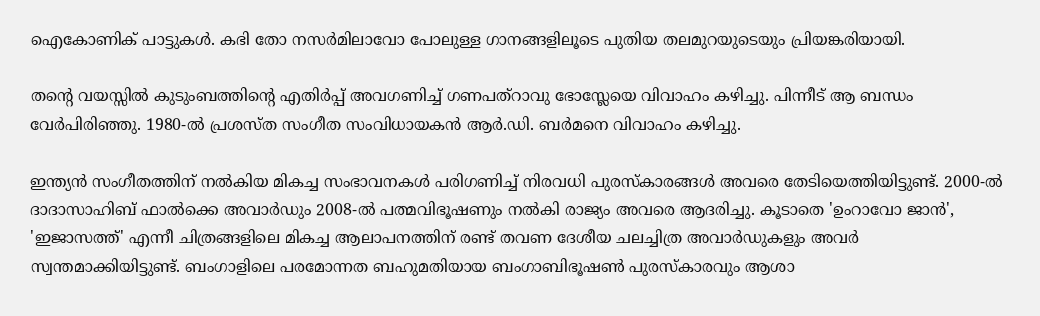ഐകോണിക് പാട്ടുകള്‍. കഭി തോ നസര്‍മിലാവോ പോലുള്ള ഗാനങ്ങളിലൂടെ പുതിയ തലമുറയുടെയും പ്രിയങ്കരിയായി.

തന്റെ വയസ്സിൽ കുടുംബത്തിന്റെ എതിർപ്പ് അവഗണിച്ച് ഗണപത്റാവു ഭോസ്ലേയെ വിവാഹം കഴിച്ചു. പിന്നീട് ആ ബന്ധം വേർപിരിഞ്ഞു. 1980-ൽ പ്രശസ്ത സംഗീത സംവിധായകൻ ആർ.ഡി. ബർമനെ വിവാഹം കഴിച്ചു.

ഇന്ത്യൻ സംഗീതത്തിന് നൽകിയ മികച്ച സംഭാവനകൾ പരിഗണിച്ച് നിരവധി പുരസ്കാരങ്ങൾ അവരെ തേടിയെത്തിയിട്ടുണ്ട്. 2000-ൽ ദാദാസാഹിബ് ഫാൽക്കെ അവാർഡും 2008-ൽ പത്മവിഭൂഷണും നൽകി രാജ്യം അവരെ ആദരിച്ചു. കൂടാതെ 'ഉംറാവോ ജാൻ', 'ഇജാസത്ത്' എന്നീ ചിത്രങ്ങളിലെ മികച്ച ആലാപനത്തിന് രണ്ട് തവണ ദേശീയ ചലച്ചിത്ര അവാർഡുകളും അവർ സ്വന്തമാക്കിയിട്ടുണ്ട്. ബംഗാളിലെ പരമോന്നത ബഹുമതിയായ ബംഗാബിഭൂഷൺ പുരസ്കാരവും ആശാ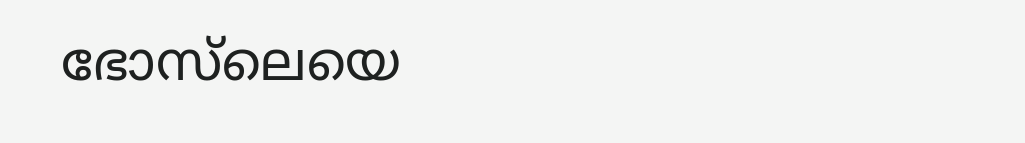ഭോസ്‌ലെയെ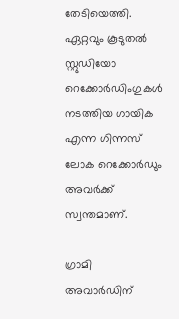തേടിയെത്തി. ഏറ്റവും കൂടുതൽ സ്റ്റുഡിയോ റെക്കോർഡിംഗുകൾ നടത്തിയ ഗായിക എന്ന ഗിന്നസ് ലോക റെക്കോർഡും അവർക്ക് സ്വന്തമാണ്.

ഗ്രാമി അവാർഡിന്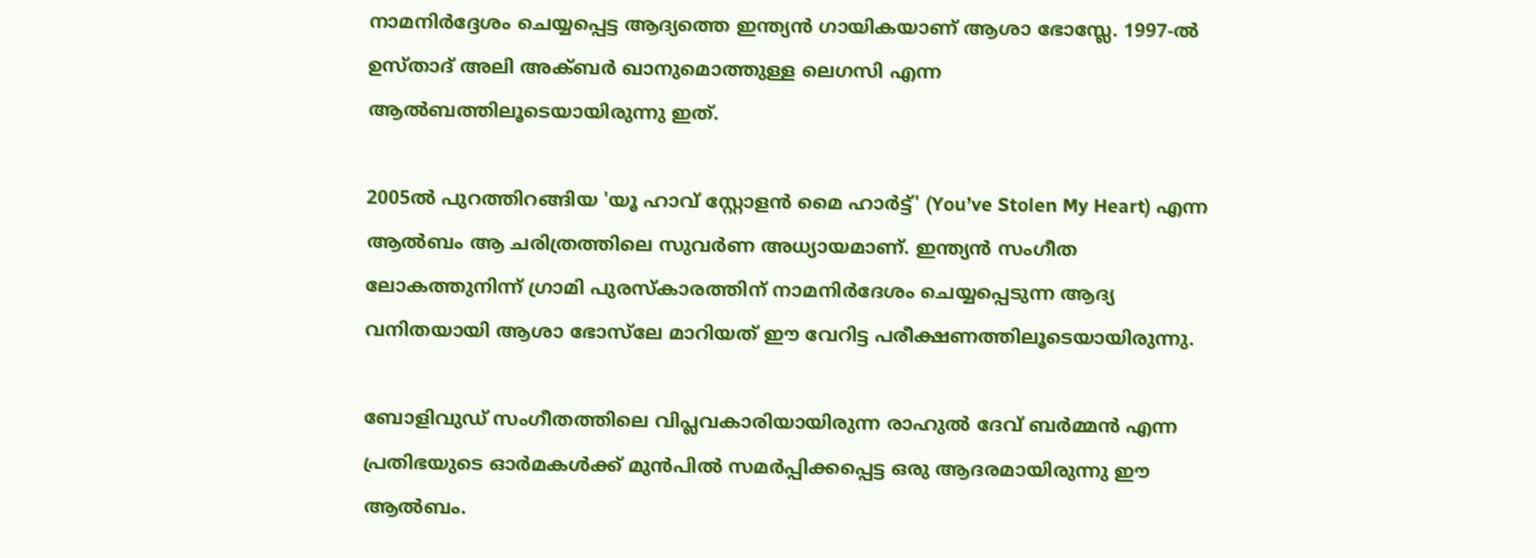നാമനിർദ്ദേശം ചെയ്യപ്പെട്ട ആദ്യത്തെ ഇന്ത്യൻ ഗായികയാണ് ആശാ ഭോസ്ലേ. 1997-ൽ ഉസ്താദ് അലി അക്ബർ ഖാനുമൊത്തുള്ള ലെഗസി എന്ന ആൽബത്തിലൂടെയായിരുന്നു ഇത്.

2005ൽ പുറത്തിറങ്ങിയ 'യൂ ഹാവ് സ്റ്റോളൻ മൈ ഹാർട്ട്' (You’ve Stolen My Heart) എന്ന ആൽബം ആ ചരിത്രത്തിലെ സുവർണ അധ്യായമാണ്. ഇന്ത്യൻ സംഗീത ലോകത്തുനിന്ന് ഗ്രാമി പുരസ്കാരത്തിന് നാമനിർദേശം ചെയ്യപ്പെടുന്ന ആദ്യ വനിതയായി ആശാ ഭോസ്‌ലേ മാറിയത് ഈ വേറിട്ട പരീക്ഷണത്തിലൂടെയായിരുന്നു.

ബോളിവുഡ് സംഗീതത്തിലെ വിപ്ലവകാരിയായിരുന്ന രാഹുൽ ദേവ് ബർമ്മൻ എന്ന പ്രതിഭയുടെ ഓർമകൾക്ക് മുൻപിൽ സമർപ്പിക്കപ്പെട്ട ഒരു ആദരമായിരുന്നു ഈ ആൽബം.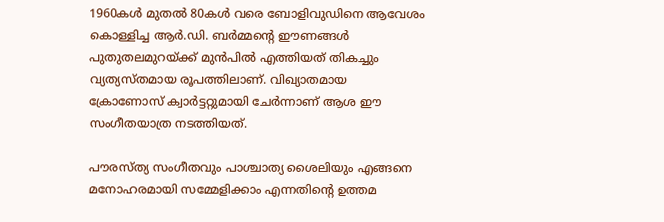1960കൾ മുതൽ 80കൾ വരെ ബോളിവുഡിനെ ആവേശം കൊള്ളിച്ച ആർ.ഡി. ബർമ്മന്റെ ഈണങ്ങൾ പുതുതലമുറയ്ക്ക് മുൻപിൽ എത്തിയത് തികച്ചും വ്യത്യസ്തമായ രൂപത്തിലാണ്. വിഖ്യാതമായ ക്രോണോസ് ക്വാർട്ടറ്റുമായി ചേർന്നാണ് ആശ ഈ സംഗീതയാത്ര നടത്തിയത്.

പൗരസ്ത്യ സംഗീതവും പാശ്ചാത്യ ശൈലിയും എങ്ങനെ മനോഹരമായി സമ്മേളിക്കാം എന്നതിന്റെ ഉത്തമ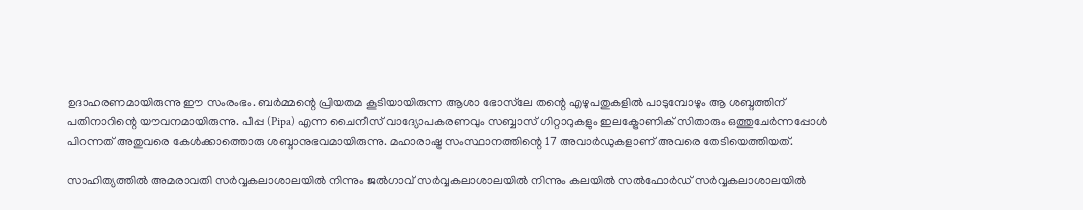ഉദാഹരണമായിരുന്നു ഈ സംരംഭം. ബർമ്മന്റെ പ്രിയതമ കൂടിയായിരുന്ന ആശാ ഭോസ്‌ലേ തന്റെ എഴുപതുകളിൽ പാടുമ്പോഴും ആ ശബ്ദത്തിന് പതിനാറിന്റെ യൗവനമായിരുന്നു. പീപ്പ (Pipa) എന്ന ചൈനീസ് വാദ്യോപകരണവും സബ്ബാസ് ഗിറ്റാറുകളും ഇലക്ട്രോണിക് സിതാരും ഒത്തുചേർന്നപ്പോൾ പിറന്നത് അതുവരെ കേൾക്കാത്തൊരു ശബ്ദാനുഭവമായിരുന്നു. മഹാരാഷ്ട്ര സംസ്ഥാനത്തിന്റെ 17 അവാർഡുകളാണ് അവരെ തേടിയെത്തിയത്.

സാഹിത്യത്തിൽ അമരാവതി സർവ്വകലാശാലയിൽ നിന്നും ജൽഗാവ് സർവ്വകലാശാലയിൽ നിന്നും കലയിൽ സൽഫോർഡ് സർവ്വകലാശാലയിൽ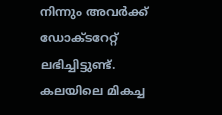നിന്നും അവർക്ക് ഡോക്ടറേറ്റ് ലഭിച്ചിട്ടുണ്ട്. കലയിലെ മികച്ച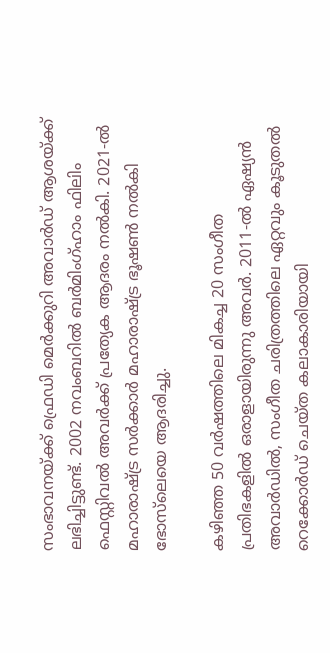സംഭാവനയ്ക്ക് ഫ്രെഡി മെർക്കുറി അവാർഡ് ആശയ്ക്ക് ലഭിച്ചിട്ടുണ്ട്. 2002 നവംബറിൽ ബർമിംഗ്ഹാം ഫിലിം ഫെസ്റ്റിവൽ അവർക്ക് പ്രത്യേക ആദരം നൽകി. 2021-ൽ മഹാരാഷ്ട്ര സർക്കാർ മഹാരാഷ്ട്ര ഭൂഷൺ നൽകി ഭോസ്‌ലെയെ ആദരിച്ചു.

കഴിഞ്ഞ 50 വർഷത്തിലെ മികച്ച 20 സംഗീത പ്രതിഭകളിൽ ഒരാളായിരുന്നു അവർ. 2011-ൽ ഏഷ്യൻ അവാർഡിൽ, സംഗീത ചരിത്രത്തിലെ ഏറ്റവും കൂടുതൽ റെക്കോർഡ് ചെയ്ത കലാകാരിയായി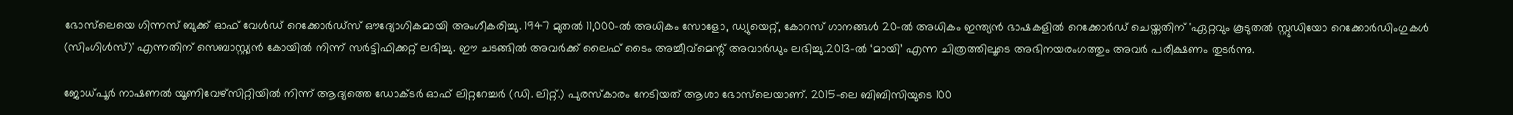ഭോസ്‌ലെയെ ഗിന്നസ് ബുക്ക് ഓഫ് വേൾഡ് റെക്കോർഡ്സ് ഔദ്യോഗികമായി അംഗീകരിച്ചു. 1947 മുതൽ 11,000-ൽ അധികം സോളോ, ഡ്യുയെറ്റ്, കോറസ് ഗാനങ്ങൾ 20-ൽ അധികം ഇന്ത്യൻ ഭാഷകളിൽ റെക്കോർഡ് ചെയ്തതിന് 'ഏറ്റവും കൂടുതൽ സ്റ്റുഡിയോ റെക്കോർഡിംഗുകൾ (സിംഗിൾസ്)' എന്നതിന് സെബാസ്റ്റ്യൻ കോയിൽ നിന്ന് സർട്ടിഫിക്കറ്റ് ലഭിച്ചു. ഈ ചടങ്ങിൽ അവർക്ക് ലൈഫ് ടൈം അച്ചീവ്മെന്റ് അവാർഡും ലഭിച്ചു.2013-ൽ ‘മായി’ എന്ന ചിത്രത്തിലൂടെ അഭിനയരംഗത്തും അവർ പരീക്ഷണം തുടർന്നു.

ജോധ്പൂർ നാഷണൽ യൂണിവേഴ്സിറ്റിയിൽ നിന്ന് ആദ്യത്തെ ഡോക്ടർ ഓഫ് ലിറ്ററേച്ചർ (ഡി. ലിറ്റ്.) പുരസ്കാരം നേടിയത് ആശാ ഭോസ്‌ലെയാണ്. 2015-ലെ ബിബിസിയുടെ 100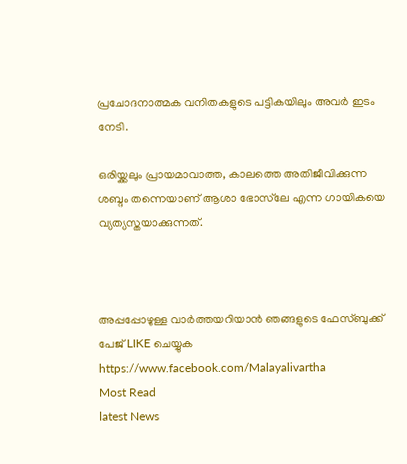പ്രചോദനാത്മക വനിതകളുടെ പട്ടികയിലും അവർ ഇടം നേടി.

ഒരിയ്ക്കലും പ്രായമാവാത്ത, കാലത്തെ അതിജീവിക്കുന്ന ശബ്ദം തന്നെയാണ് ആശാ ഭോസ്‌ലേ എന്ന ഗായികയെ വ്യത്യസ്തയാക്കുന്നത്.



അപ്പപ്പോഴുള്ള വാര്‍ത്തയറിയാന്‍ ഞങ്ങളുടെ ഫേസ്‌ബുക്ക്‌ പേജ് LIKE ചെയ്യുക
https://www.facebook.com/Malayalivartha
Most Read
latest News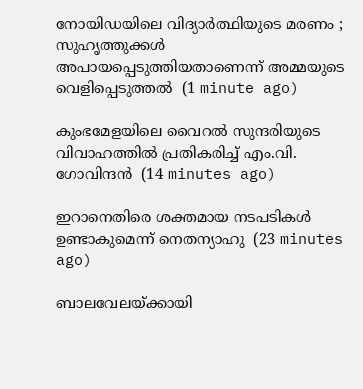നോയിഡയിലെ വിദ്യാര്‍ത്ഥിയുടെ മരണം ; സുഹൃത്തുക്കള്‍ അപായപ്പെടുത്തിയതാണെന്ന് അമ്മയുടെ വെളിപ്പെടുത്തല്‍  (1 minute ago)

കുംഭമേളയിലെ വൈറല്‍ സുന്ദരിയുടെ വിവാഹത്തില്‍ പ്രതികരിച്ച് എം.വി. ഗോവിന്ദന്‍  (14 minutes ago)

ഇറാനെതിരെ ശക്തമായ നടപടികള്‍ ഉണ്ടാകുമെന്ന് നെതന്യാഹു  (23 minutes ago)

ബാലവേലയ്ക്കായി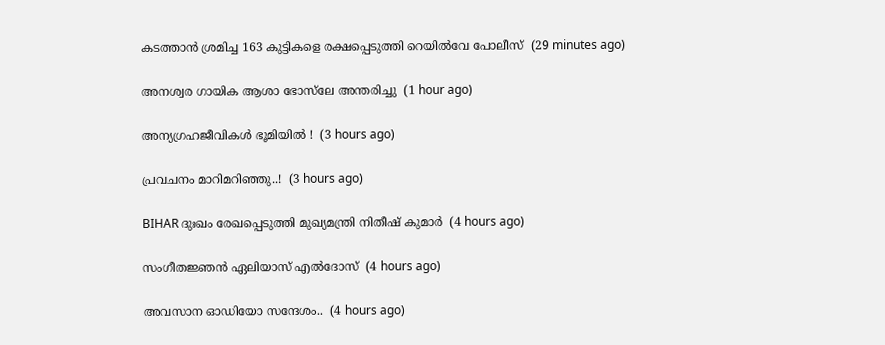കടത്താന്‍ ശ്രമിച്ച 163 കുട്ടികളെ രക്ഷപ്പെടുത്തി റെയില്‍വേ പോലീസ്  (29 minutes ago)

അനശ്വര ഗായിക ആശാ ഭോസ്‌ലേ അന്തരിച്ചു  (1 hour ago)

അന്യഗ്രഹജീവികൾ ഭൂമിയിൽ !  (3 hours ago)

പ്രവചനം മാറിമറിഞ്ഞു..!  (3 hours ago)

BIHAR ദുഃഖം രേഖപ്പെടുത്തി മുഖ്യമന്ത്രി നിതീഷ് കുമാർ  (4 hours ago)

സംഗീതജ്ഞൻ ഏലിയാസ് എൽദോസ്  (4 hours ago)

അവസാന ഓഡിയോ സന്ദേശം..  (4 hours ago)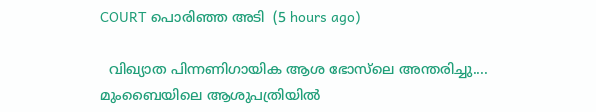COURT പൊരിഞ്ഞ അടി  (5 hours ago)

  വിഖ്യാത പിന്നണിഗായിക ആശ ഭോസ്‌ലെ അന്തരിച്ചു.... മുംബൈയിലെ ആശുപത്രിയിൽ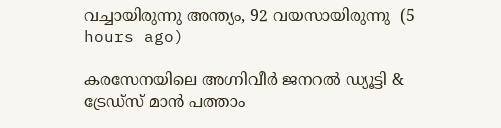വച്ചായിരുന്നു അന്ത്യം, 92 വയസായിരുന്നു  (5 hours ago)

കരസേനയിലെ അഗ്നിവീർ ജനറൽ ഡ്യൂട്ടി & ട്രേഡ്സ് മാൻ പത്താം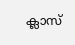ക്ലാസ്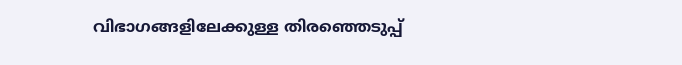വിഭാഗങ്ങളിലേക്കുള്ള തിരഞ്ഞെടുപ്പ്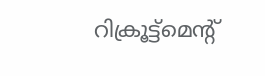റിക്രൂട്ട്മെന്റ്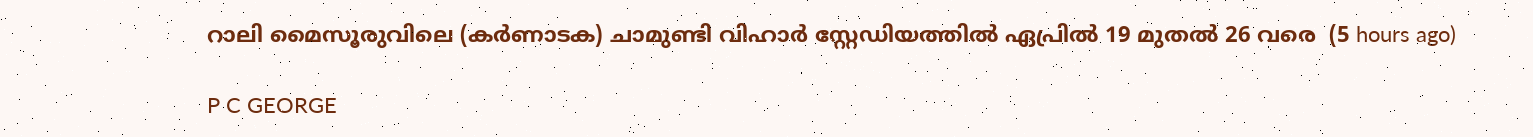റാലി മൈസൂരുവിലെ (കർണാടക) ചാമുണ്ടി വിഹാർ സ്റ്റേഡിയത്തിൽ ഏപ്രിൽ 19 മുതൽ 26 വരെ  (5 hours ago)

P C GEORGE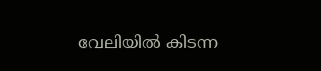വേലിയിൽ കിടന്ന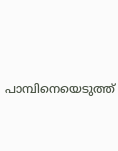പാമ്പിനെയെടുത്ത്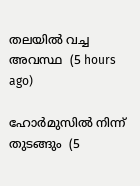തലയിൽ വച്ച അവസ്ഥ  (5 hours ago)

ഹോർമുസിൽ നിന്ന് തുടങ്ങും  (5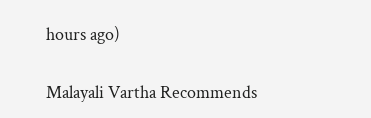hours ago)

Malayali Vartha Recommends